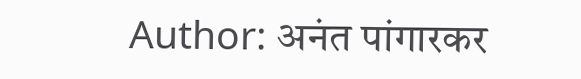Author: अनंत पांगारकर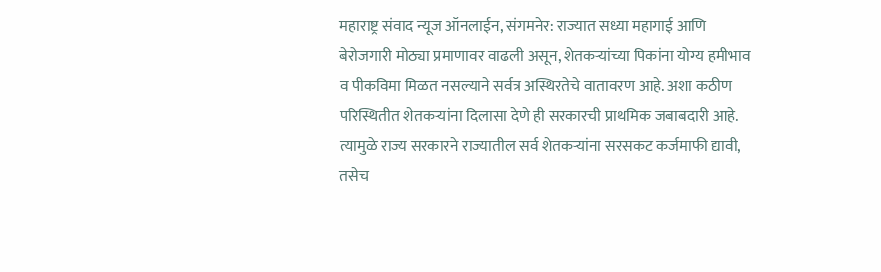महाराष्ट्र संवाद न्यूज ऑनलाईन, संगमनेर: राज्यात सध्या महागाई आणि बेरोजगारी मोठ्या प्रमाणावर वाढली असून, शेतकऱ्यांच्या पिकांना योग्य हमीभाव व पीकविमा मिळत नसल्याने सर्वत्र अस्थिरतेचे वातावरण आहे. अशा कठीण परिस्थितीत शेतकऱ्यांना दिलासा देणे ही सरकारची प्राथमिक जबाबदारी आहे. त्यामुळे राज्य सरकारने राज्यातील सर्व शेतकऱ्यांना सरसकट कर्जमाफी द्यावी, तसेच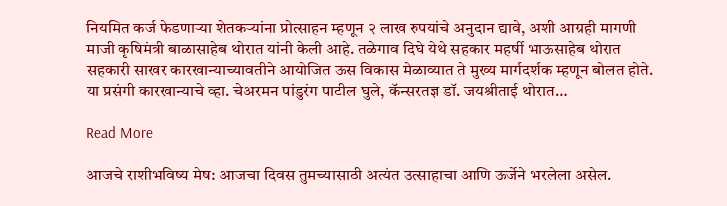नियमित कर्ज फेडणाऱ्या शेतकऱ्यांना प्रोत्साहन म्हणून २ लाख रुपयांचे अनुदान द्यावे, अशी आग्रही मागणी माजी कृषिमंत्री बाळासाहेब थोरात यांनी केली आहे. तळेगाव दिघे येथे सहकार महर्षी भाऊसाहेब थोरात सहकारी साखर कारखान्याच्यावतीने आयोजित ऊस विकास मेळाव्यात ते मुख्य मार्गदर्शक म्हणून बोलत होते. या प्रसंगी कारखान्याचे व्हा. चेअरमन पांडुरंग पाटील घुले, कॅन्सरतज्ञ डॉ. जयश्रीताई थोरात…

Read More

आजचे राशीभविष्य मेष: आजचा दिवस तुमच्यासाठी अत्यंत उत्साहाचा आणि ऊर्जेने भरलेला असेल.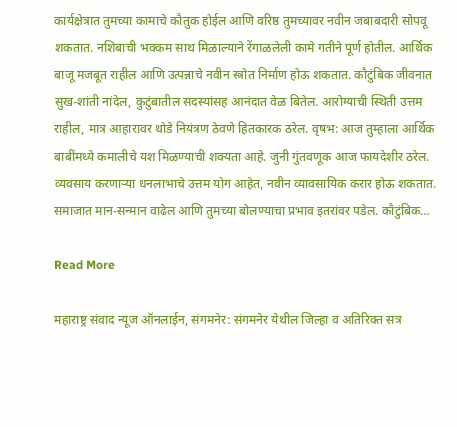कार्यक्षेत्रात तुमच्या कामाचे कौतुक होईल आणि वरिष्ठ तुमच्यावर नवीन जबाबदारी सोपवू शकतात. नशिबाची भक्कम साथ मिळाल्याने रेंगाळलेली कामे गतीने पूर्ण होतील. आर्थिक बाजू मजबूत राहील आणि उत्पन्नाचे नवीन स्त्रोत निर्माण होऊ शकतात. कौटुंबिक जीवनात सुख-शांती नांदेल, कुटुंबातील सदस्यांसह आनंदात वेळ बितेल. आरोग्याची स्थिती उत्तम राहील, मात्र आहारावर थोडे नियंत्रण ठेवणे हितकारक ठरेल. वृषभ: आज तुम्हाला आर्थिक बाबींमध्ये कमालीचे यश मिळण्याची शक्यता आहे. जुनी गुंतवणूक आज फायदेशीर ठरेल. व्यवसाय करणाऱ्या धनलाभाचे उत्तम योग आहेत, नवीन व्यावसायिक करार होऊ शकतात. समाजात मान-सन्मान वाढेल आणि तुमच्या बोलण्याचा प्रभाव इतरांवर पडेल. कौटुंबिक…

Read More

महाराष्ट्र संवाद न्यूज ऑनलाईन, संगमनेर: संगमनेर येथील जिल्हा व अतिरिक्त सत्र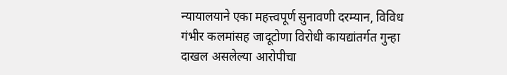न्यायालयाने एका महत्त्वपूर्ण सुनावणी दरम्यान, विविध गंभीर कलमांसह जादूटोणा विरोधी कायद्यांतर्गत गुन्हा दाखल असलेल्या आरोपीचा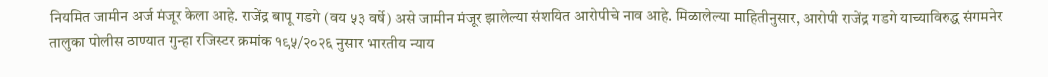नियमित जामीन अर्ज मंजूर केला आहे. राजेंद्र बापू गडगे (वय ५३ वर्षे) असे जामीन मंजूर झालेल्या संशयित आरोपीचे नाव आहे. मिळालेल्या माहितीनुसार, आरोपी राजेंद्र गडगे याच्याविरुद्ध संगमनेर तालुका पोलीस ठाण्यात गुन्हा रजिस्टर क्रमांक १९५/२०२६ नुसार भारतीय न्याय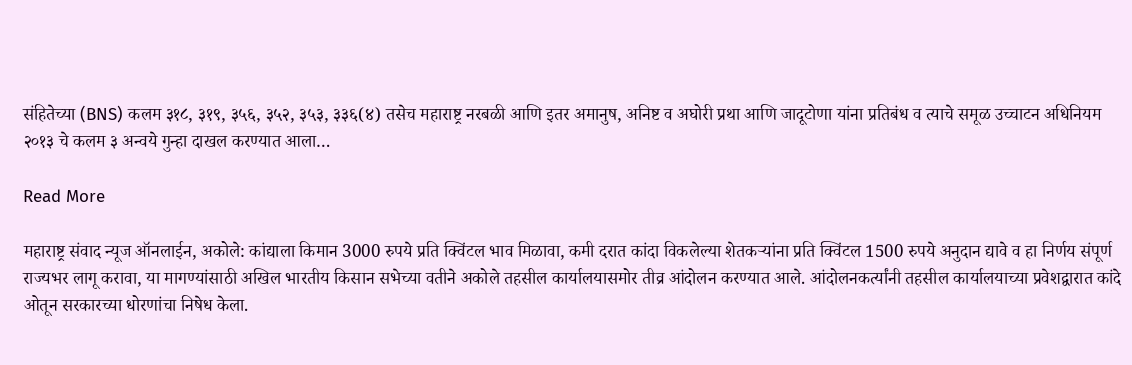संहितेच्या (BNS) कलम ३१८, ३१९, ३५६, ३५२, ३५३, ३३६(४) तसेच महाराष्ट्र नरबळी आणि इतर अमानुष, अनिष्ट व अघोरी प्रथा आणि जादूटोणा यांना प्रतिबंध व त्याचे समूळ उच्चाटन अधिनियम २०१३ चे कलम ३ अन्वये गुन्हा दाखल करण्यात आला…

Read More

महाराष्ट्र संवाद न्यूज ऑनलाईन, अकोले: कांद्याला किमान 3000 रुपये प्रति क्विंटल भाव मिळावा, कमी दरात कांदा विकलेल्या शेतकऱ्यांना प्रति क्विंटल 1500 रुपये अनुदान द्यावे व हा निर्णय संपूर्ण राज्यभर लागू करावा, या मागण्यांसाठी अखिल भारतीय किसान सभेच्या वतीने अकोले तहसील कार्यालयासमोर तीव्र आंदोलन करण्यात आले. आंदोलनकर्त्यांनी तहसील कार्यालयाच्या प्रवेशद्वारात कांदे ओतून सरकारच्या धोरणांचा निषेध केला.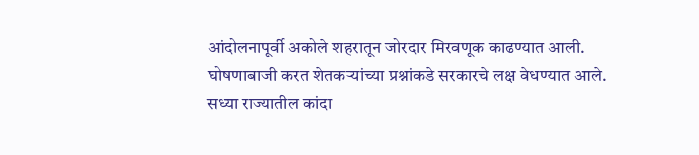आंदोलनापूर्वी अकोले शहरातून जोरदार मिरवणूक काढण्यात आली. घोषणाबाजी करत शेतकऱ्यांच्या प्रश्नांकडे सरकारचे लक्ष वेधण्यात आले. सध्या राज्यातील कांदा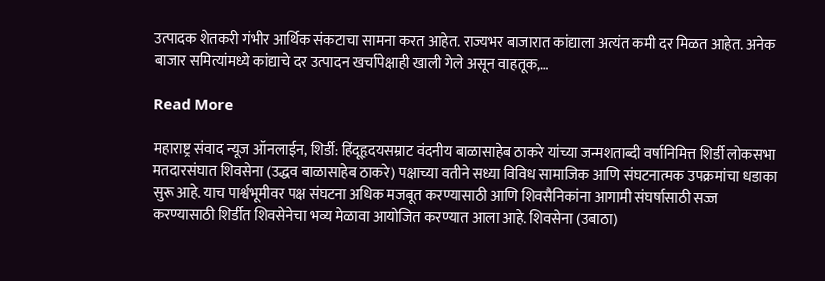उत्पादक शेतकरी गंभीर आर्थिक संकटाचा सामना करत आहेत. राज्यभर बाजारात कांद्याला अत्यंत कमी दर मिळत आहेत. अनेक बाजार समित्यांमध्ये कांद्याचे दर उत्पादन खर्चापेक्षाही खाली गेले असून वाहतूक,…

Read More

महाराष्ट्र संवाद न्यूज ऑनलाईन, शिर्डी: हिंदूहृदयसम्राट वंदनीय बाळासाहेब ठाकरे यांच्या जन्मशताब्दी वर्षानिमित्त शिर्डी लोकसभा मतदारसंघात शिवसेना (उद्धव बाळासाहेब ठाकरे) पक्षाच्या वतीने सध्या विविध सामाजिक आणि संघटनात्मक उपक्रमांचा धडाका सुरू आहे. याच पार्श्वभूमीवर पक्ष संघटना अधिक मजबूत करण्यासाठी आणि शिवसैनिकांना आगामी संघर्षासाठी सज्ज करण्यासाठी शिर्डीत शिवसेनेचा भव्य मेळावा आयोजित करण्यात आला आहे. शिवसेना (उबाठा)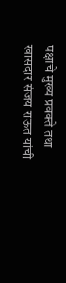पक्षाचे मुख्य प्रवक्ते तथा खासदार संजय राऊत यांची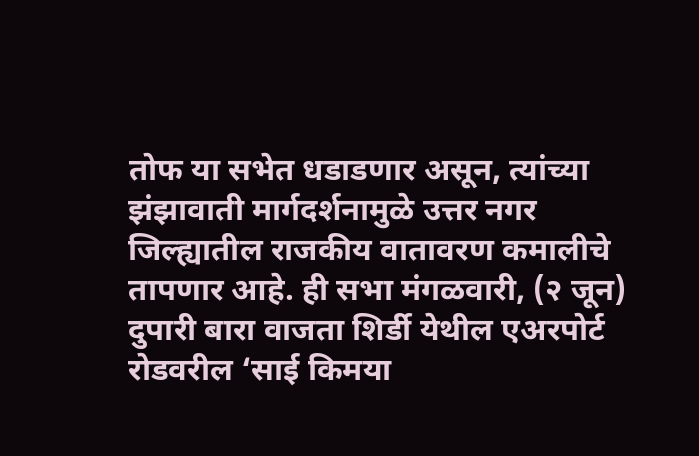तोफ या सभेत धडाडणार असून, त्यांच्या झंझावाती मार्गदर्शनामुळे उत्तर नगर जिल्ह्यातील राजकीय वातावरण कमालीचे तापणार आहे. ही सभा मंगळवारी, (२ जून) दुपारी बारा वाजता शिर्डी येथील एअरपोर्ट रोडवरील ‘साई किमया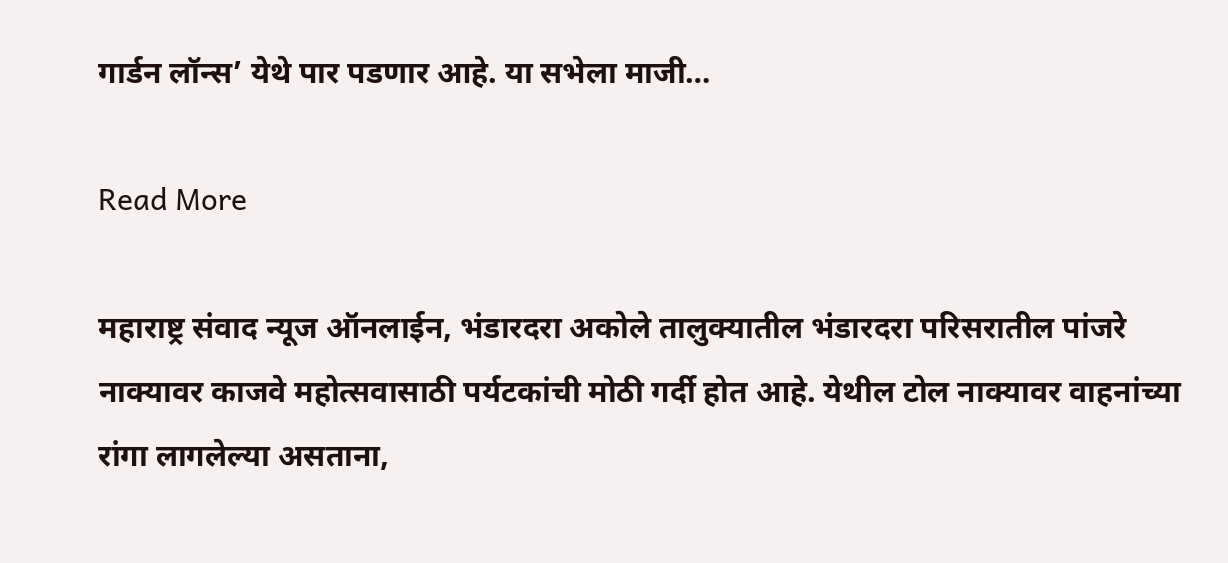गार्डन लॉन्स’ येथे पार पडणार आहे. या सभेला माजी…

Read More

महाराष्ट्र संवाद न्यूज ऑनलाईन, भंडारदरा अकोले तालुक्यातील भंडारदरा परिसरातील पांजरे नाक्यावर काजवे महोत्सवासाठी पर्यटकांची मोठी गर्दी होत आहे. येथील टोल नाक्यावर वाहनांच्या रांगा लागलेल्या असताना,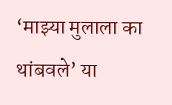‘माझ्या मुलाला का थांबवले’ या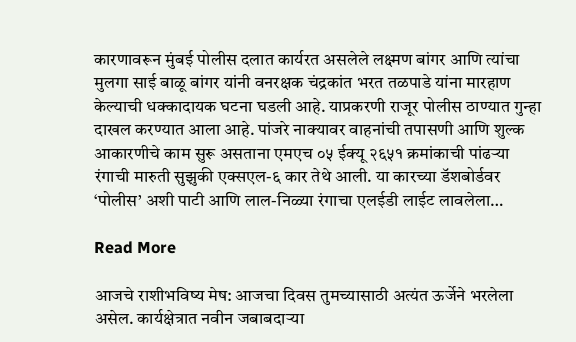कारणावरून मुंबई पोलीस दलात कार्यरत असलेले लक्ष्मण बांगर आणि त्यांचा मुलगा साई बाळू बांगर यांनी वनरक्षक चंद्रकांत भरत तळपाडे यांना मारहाण केल्याची धक्कादायक घटना घडली आहे. याप्रकरणी राजूर पोलीस ठाण्यात गुन्हा दाखल करण्यात आला आहे. पांजरे नाक्यावर वाहनांची तपासणी आणि शुल्क आकारणीचे काम सुरू असताना एमएच ०५ ईक्यू २६५१ क्रमांकाची पांढऱ्या रंगाची मारुती सुझुकी एक्सएल-६ कार तेथे आली. या कारच्या डॅशबोर्डवर ‘पोलीस’ अशी पाटी आणि लाल-निळ्या रंगाचा एलईडी लाईट लावलेला…

Read More

आजचे राशीभविष्य मेष: आजचा दिवस तुमच्यासाठी अत्यंत ऊर्जेने भरलेला असेल. कार्यक्षेत्रात नवीन जबाबदाऱ्या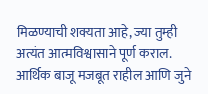मिळण्याची शक्यता आहे, ज्या तुम्ही अत्यंत आत्मविश्वासाने पूर्ण कराल. आर्थिक बाजू मजबूत राहील आणि जुने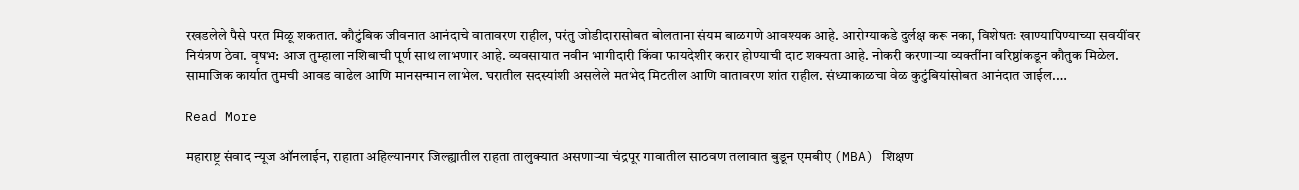रखडलेले पैसे परत मिळू शकतात. कौटुंबिक जीवनात आनंदाचे वातावरण राहील, परंतु जोडीदारासोबत बोलताना संयम बाळगणे आवश्यक आहे. आरोग्याकडे दुर्लक्ष करू नका, विशेषतः खाण्यापिण्याच्या सवयींवर नियंत्रण ठेवा. वृषभ: आज तुम्हाला नशिबाची पूर्ण साथ लाभणार आहे. व्यवसायात नवीन भागीदारी किंवा फायदेशीर करार होण्याची दाट शक्यता आहे. नोकरी करणाऱ्या व्यक्तींना वरिष्ठांकडून कौतुक मिळेल. सामाजिक कार्यात तुमची आवड वाढेल आणि मानसन्मान लाभेल. घरातील सदस्यांशी असलेले मतभेद मिटतील आणि वातावरण शांत राहील. संध्याकाळचा वेळ कुटुंबियांसोबत आनंदात जाईल.…

Read More

महाराष्ट्र संवाद न्यूज ऑनलाईन, राहाता अहिल्यानगर जिल्ह्यातील राहता तालुक्यात असणाऱ्या चंद्रपूर गावातील साठवण तलावात बुडून एमबीए (MBA) शिक्षण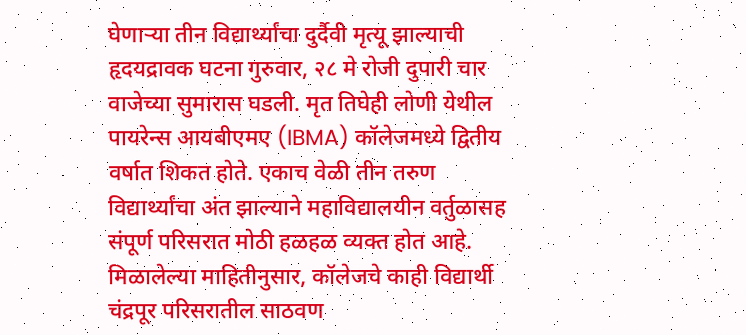घेणाऱ्या तीन विद्यार्थ्यांचा दुर्दैवी मृत्यू झाल्याची हृदयद्रावक घटना गुरुवार, २८ मे रोजी दुपारी चार वाजेच्या सुमारास घडली. मृत तिघेही लोणी येथील पायरेन्स आयबीएमए (IBMA) कॉलेजमध्ये द्वितीय वर्षात शिकत होते. एकाच वेळी तीन तरुण विद्यार्थ्यांचा अंत झाल्याने महाविद्यालयीन वर्तुळासह संपूर्ण परिसरात मोठी हळहळ व्यक्त होत आहे. मिळालेल्या माहितीनुसार, कॉलेजचे काही विद्यार्थी चंद्रपूर परिसरातील साठवण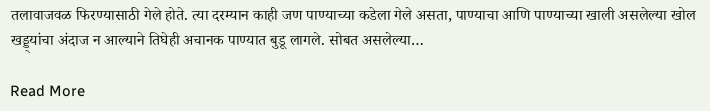तलावाजवळ फिरण्यासाठी गेले होते. त्या दरम्यान काही जण पाण्याच्या कडेला गेले असता, पाण्याचा आणि पाण्याच्या खाली असलेल्या खोल खड्ड्यांचा अंदाज न आल्याने तिघेही अचानक पाण्यात बुडू लागले. सोबत असलेल्या…

Read More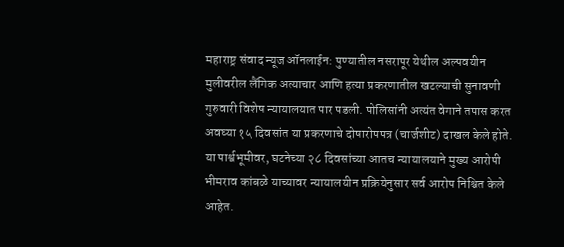महाराष्ट्र संवाद न्यूज ऑनलाईन: पुण्यातील नसरापूर येथील अल्पवयीन मुलीवरील लैंगिक अत्याचार आणि हत्या प्रकरणातील खटल्याची सुनावणी गुरुवारी विशेष न्यायालयात पार पडली. पोलिसांनी अत्यंत वेगाने तपास करत अवघ्या १५ दिवसांत या प्रकरणाचे दोषारोपपत्र (चार्जशीट) दाखल केले होते. या पार्श्वभूमीवर, घटनेच्या २८ दिवसांच्या आतच न्यायालयाने मुख्य आरोपी भीमराव कांबळे याच्यावर न्यायालयीन प्रक्रियेनुसार सर्व आरोप निश्चित केले आहेत.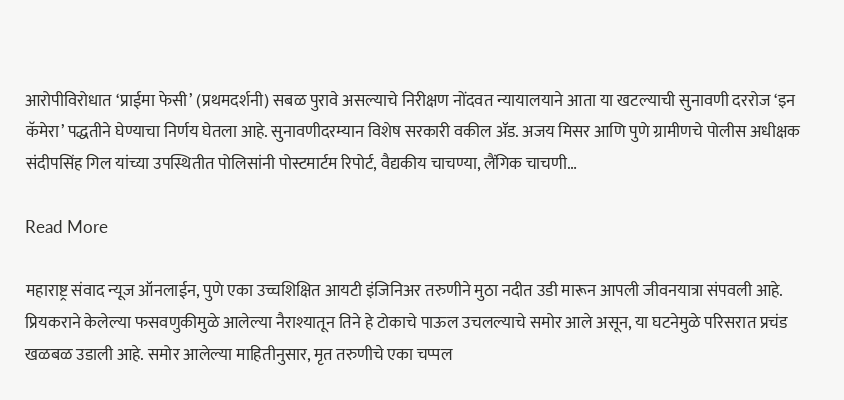आरोपीविरोधात ‘प्राईमा फेसी’ (प्रथमदर्शनी) सबळ पुरावे असल्याचे निरीक्षण नोंदवत न्यायालयाने आता या खटल्याची सुनावणी दररोज ‘इन कॅमेरा’ पद्धतीने घेण्याचा निर्णय घेतला आहे. सुनावणीदरम्यान विशेष सरकारी वकील ॲड. अजय मिसर आणि पुणे ग्रामीणचे पोलीस अधीक्षक संदीपसिंह गिल यांच्या उपस्थितीत पोलिसांनी पोस्टमार्टम रिपोर्ट, वैद्यकीय चाचण्या, लैंगिक चाचणी…

Read More

महाराष्ट्र संवाद न्यूज ऑनलाईन, पुणे एका उच्चशिक्षित आयटी इंजिनिअर तरुणीने मुठा नदीत उडी मारून आपली जीवनयात्रा संपवली आहे. प्रियकराने केलेल्या फसवणुकीमुळे आलेल्या नैराश्यातून तिने हे टोकाचे पाऊल उचलल्याचे समोर आले असून, या घटनेमुळे परिसरात प्रचंड खळबळ उडाली आहे. समोर आलेल्या माहितीनुसार, मृत तरुणीचे एका चप्पल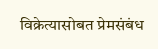विक्रेत्यासोबत प्रेमसंबंध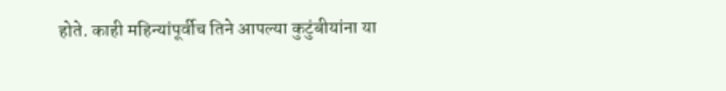होते. काही महिन्यांपूर्वीच तिने आपल्या कुटुंबीयांना या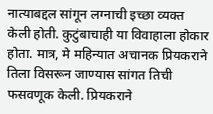नात्याबद्दल सांगून लग्नाची इच्छा व्यक्त केली होती. कुटुंबाचाही या विवाहाला होकार होता. मात्र, मे महिन्यात अचानक प्रियकराने तिला विसरून जाण्यास सांगत तिची फसवणूक केली. प्रियकराने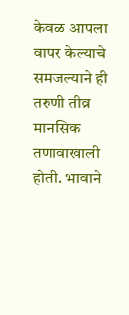केवळ आपला वापर केल्याचे समजल्याने ही तरुणी तीव्र मानसिक तणावाखाली होती. भावाने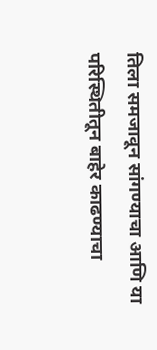तिला समजावून सांगण्याचा आणि या परिस्थितीतून बाहेर काढण्याचा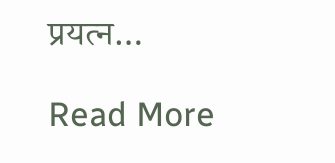प्रयत्न…

Read More